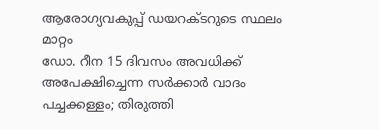ആരോഗ്യവകുപ്പ് ഡയറക്ടറുടെ സ്ഥലം മാറ്റം
ഡോ. റീന 15 ദിവസം അവധിക്ക് അപേക്ഷിച്ചെന്ന സർക്കാർ വാദം പച്ചക്കള്ളം; തിരുത്തി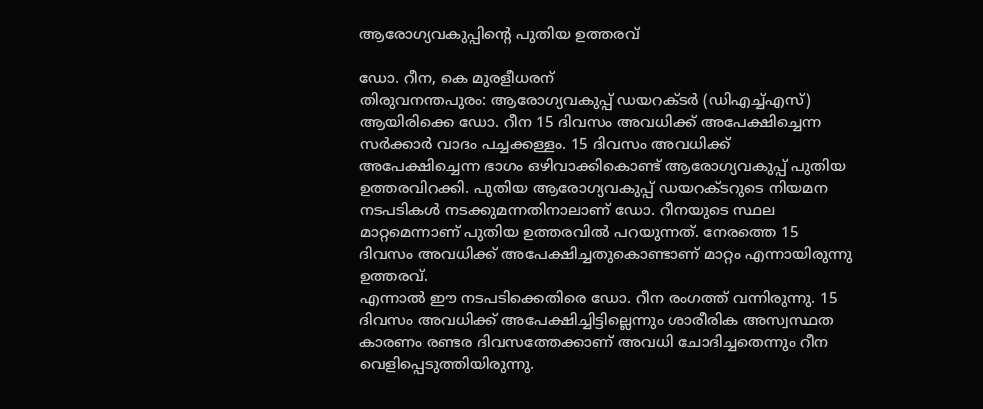ആരോഗ്യവകുപ്പിന്റെ പുതിയ ഉത്തരവ്

ഡോ. റീന, കെ മുരളീധരന്
തിരുവനന്തപുരം: ആരോഗ്യവകുപ്പ് ഡയറക്ടർ (ഡിഎച്ച്എസ്) ആയിരിക്കെ ഡോ. റീന 15 ദിവസം അവധിക്ക് അപേക്ഷിച്ചെന്ന സർക്കാർ വാദം പച്ചക്കള്ളം. 15 ദിവസം അവധിക്ക് അപേക്ഷിച്ചെന്ന ഭാഗം ഒഴിവാക്കികൊണ്ട് ആരോഗ്യവകുപ്പ് പുതിയ ഉത്തരവിറക്കി. പുതിയ ആരോഗ്യവകുപ്പ് ഡയറക്ടറുടെ നിയമന നടപടികൾ നടക്കുമന്നതിനാലാണ് ഡോ. റീനയുടെ സ്ഥല മാറ്റമെന്നാണ് പുതിയ ഉത്തരവിൽ പറയുന്നത്. നേരത്തെ 15 ദിവസം അവധിക്ക് അപേക്ഷിച്ചതുകൊണ്ടാണ് മാറ്റം എന്നായിരുന്നു ഉത്തരവ്.
എന്നാൽ ഈ നടപടിക്കെതിരെ ഡോ. റീന രംഗത്ത് വന്നിരുന്നു. 15 ദിവസം അവധിക്ക് അപേക്ഷിച്ചിട്ടില്ലെന്നും ശാരീരിക അസ്വസ്ഥത കാരണം രണ്ടര ദിവസത്തേക്കാണ് അവധി ചോദിച്ചതെന്നും റീന വെളിപ്പെടുത്തിയിരുന്നു.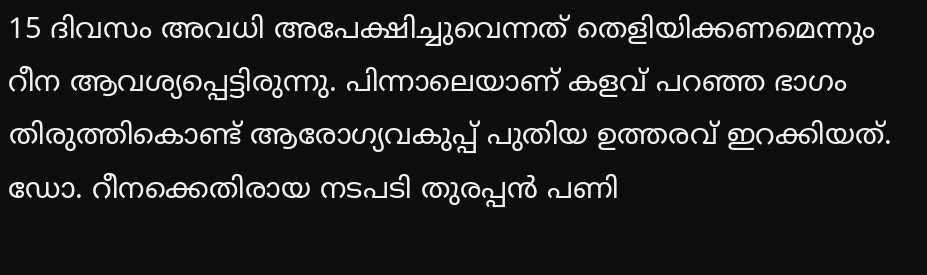15 ദിവസം അവധി അപേക്ഷിച്ചുവെന്നത് തെളിയിക്കണമെന്നും റീന ആവശ്യപ്പെട്ടിരുന്നു. പിന്നാലെയാണ് കളവ് പറഞ്ഞ ഭാഗം തിരുത്തികൊണ്ട് ആരോഗ്യവകുപ്പ് പുതിയ ഉത്തരവ് ഇറക്കിയത്. ഡോ. റീനക്കെതിരായ നടപടി തുരപ്പൻ പണി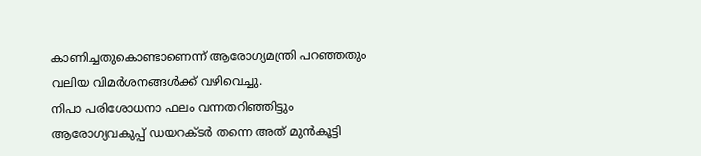കാണിച്ചതുകൊണ്ടാണെന്ന് ആരോഗ്യമന്ത്രി പറഞ്ഞതും വലിയ വിമർശനങ്ങൾക്ക് വഴിവെച്ചു.
നിപാ പരിശോധനാ ഫലം വന്നതറിഞ്ഞിട്ടും ആരോഗ്യവകുപ്പ് ഡയറക്ടർ തന്നെ അത് മുൻകൂട്ടി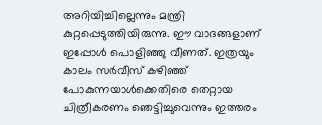അറിയിച്ചില്ലെന്നും മന്ത്രി കുറ്റപ്പെടുത്തിയിരുന്നു. ഈ വാദങ്ങളാണ് ഇപ്പോൾ പൊളിഞ്ഞു വീണത്. ഇത്രയും കാലം സർവീസ് കഴിഞ്ഞ് പോകുന്നയാൾക്കെതിരെ തെറ്റായ ചിത്രീകരണം ഞെട്ടിച്ചുവെന്നും ഇത്തരം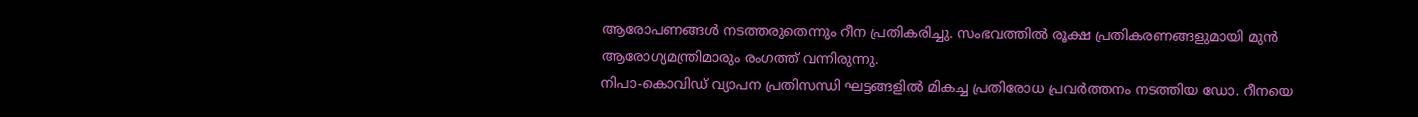ആരോപണങ്ങൾ നടത്തരുതെന്നും റീന പ്രതികരിച്ചു. സംഭവത്തിൽ രൂക്ഷ പ്രതികരണങ്ങളുമായി മുൻ ആരോഗ്യമന്ത്രിമാരും രംഗത്ത് വന്നിരുന്നു.
നിപാ-കൊവിഡ് വ്യാപന പ്രതിസന്ധി ഘട്ടങ്ങളിൽ മികച്ച പ്രതിരോധ പ്രവർത്തനം നടത്തിയ ഡോ. റീനയെ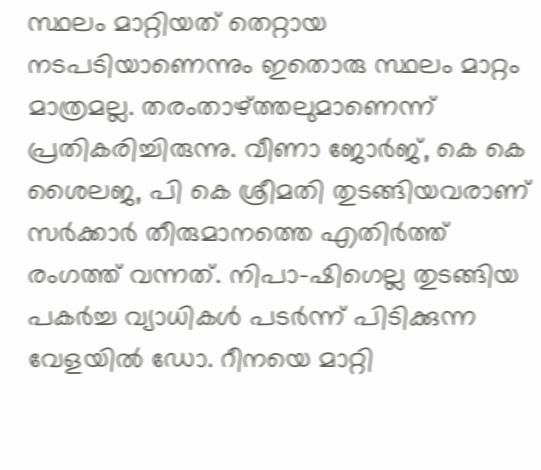സ്ഥലം മാറ്റിയത് തെറ്റായ നടപടിയാണെന്നും ഇതൊരു സ്ഥലം മാറ്റം മാത്രമല്ല. തരംതാഴ്ത്തലുമാണെന്ന് പ്രതികരിച്ചിരുന്നു. വീണാ ജോർജ്, കെ കെ ശൈലജ, പി കെ ശ്രീമതി തുടങ്ങിയവരാണ് സർക്കാർ തീരുമാനത്തെ എതിർത്ത് രംഗത്ത് വന്നത്. നിപാ-ഷിഗെല്ല തുടങ്ങിയ പകർച്ച വ്യാധികൾ പടർന്ന് പിടിക്കുന്ന വേളയിൽ ഡോ. റീനയെ മാറ്റി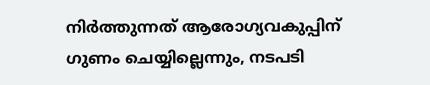നിർത്തുന്നത് ആരോഗ്യവകുപ്പിന് ഗുണം ചെയ്യില്ലെന്നും, നടപടി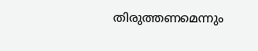തിരുത്തണമെന്നും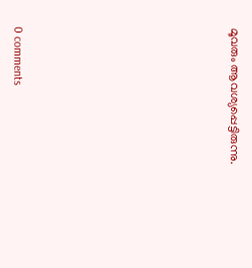മൂവരും ആവശ്യപ്പെട്ടിരുന്നു.










0 comments